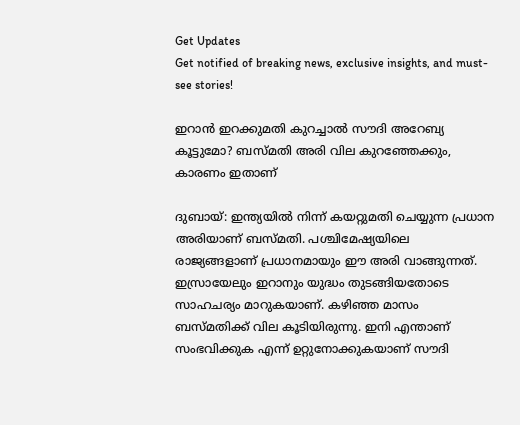Get Updates
Get notified of breaking news, exclusive insights, and must-see stories!

ഇറാന്‍ ഇറക്കുമതി കുറച്ചാല്‍ സൗദി അറേബ്യ കൂട്ടുമോ? ബസ്മതി അരി വില കുറഞ്ഞേക്കും, കാരണം ഇതാണ്‌

ദുബായ്: ഇന്ത്യയില്‍ നിന്ന് കയറ്റുമതി ചെയ്യുന്ന പ്രധാന അരിയാണ് ബസ്മതി. പശ്ചിമേഷ്യയിലെ രാജ്യങ്ങളാണ് പ്രധാനമായും ഈ അരി വാങ്ങുന്നത്. ഇസ്രായേലും ഇറാനും യുദ്ധം തുടങ്ങിയതോടെ സാഹചര്യം മാറുകയാണ്. കഴിഞ്ഞ മാസം ബസ്മതിക്ക് വില കൂടിയിരുന്നു. ഇനി എന്താണ് സംഭവിക്കുക എന്ന് ഉറ്റുനോക്കുകയാണ് സൗദി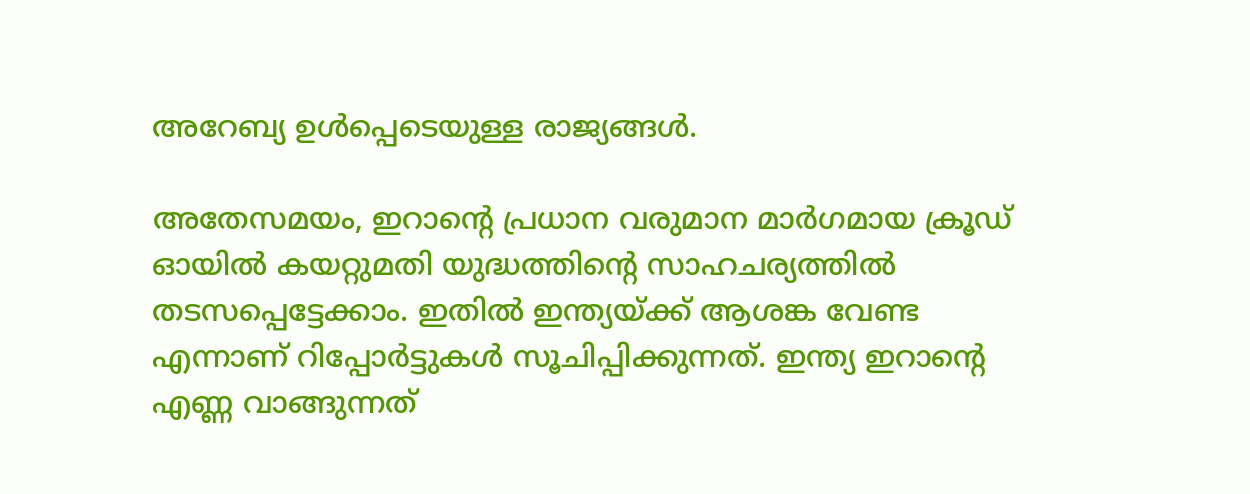അറേബ്യ ഉള്‍പ്പെടെയുള്ള രാജ്യങ്ങള്‍.

അതേസമയം, ഇറാന്റെ പ്രധാന വരുമാന മാര്‍ഗമായ ക്രൂഡ് ഓയില്‍ കയറ്റുമതി യുദ്ധത്തിന്റെ സാഹചര്യത്തില്‍ തടസപ്പെട്ടേക്കാം. ഇതില്‍ ഇന്ത്യയ്ക്ക് ആശങ്ക വേണ്ട എന്നാണ് റിപ്പോര്‍ട്ടുകള്‍ സൂചിപ്പിക്കുന്നത്. ഇന്ത്യ ഇറാന്റെ എണ്ണ വാങ്ങുന്നത്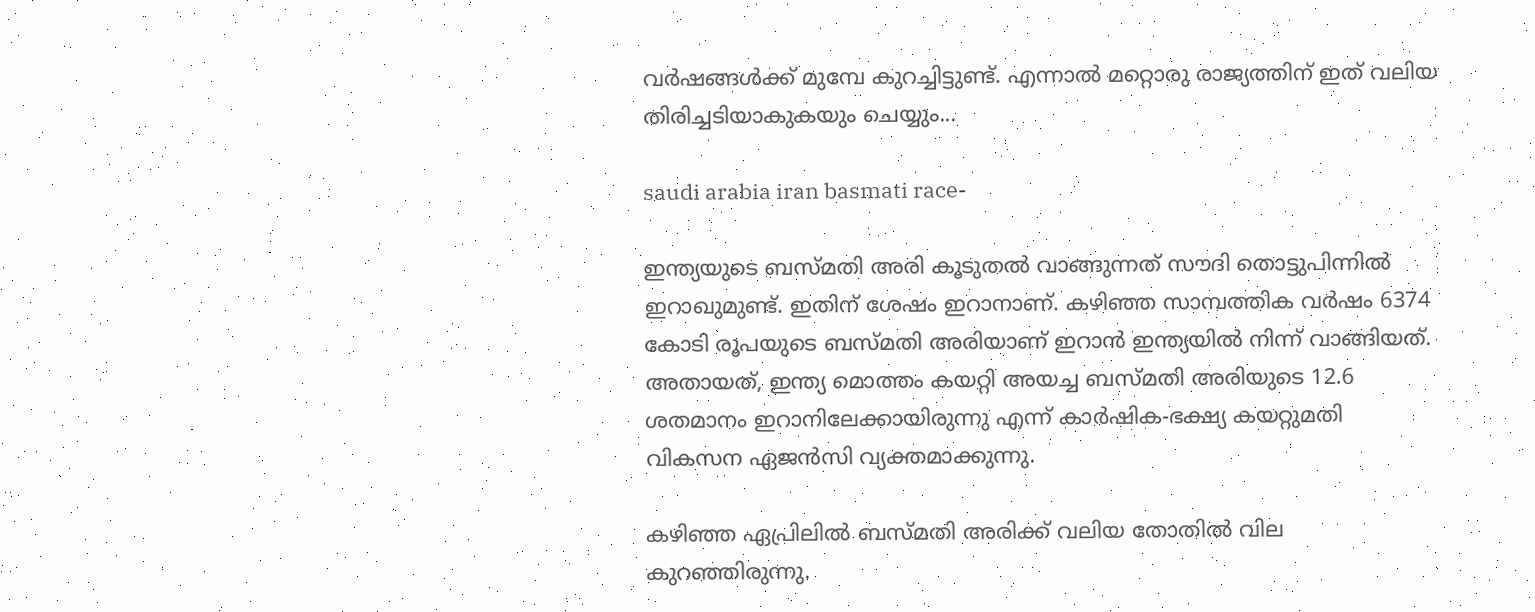വര്‍ഷങ്ങള്‍ക്ക് മുമ്പേ കുറച്ചിട്ടുണ്ട്. എന്നാല്‍ മറ്റൊരു രാജ്യത്തിന് ഇത് വലിയ തിരിച്ചടിയാകുകയും ചെയ്യും...

saudi arabia iran basmati race-

ഇന്ത്യയുടെ ബസ്മതി അരി കൂടുതല്‍ വാങ്ങുന്നത് സൗദി തൊട്ടുപിന്നില്‍ ഇറാഖുമുണ്ട്. ഇതിന് ശേഷം ഇറാനാണ്. കഴിഞ്ഞ സാമ്പത്തിക വര്‍ഷം 6374 കോടി രൂപയുടെ ബസ്മതി അരിയാണ് ഇറാന്‍ ഇന്ത്യയില്‍ നിന്ന് വാങ്ങിയത്. അതായത്, ഇന്ത്യ മൊത്തം കയറ്റി അയച്ച ബസ്മതി അരിയുടെ 12.6 ശതമാനം ഇറാനിലേക്കായിരുന്നു എന്ന് കാര്‍ഷിക-ഭക്ഷ്യ കയറ്റുമതി വികസന ഏജന്‍സി വ്യക്തമാക്കുന്നു.

കഴിഞ്ഞ ഏപ്രിലില്‍ ബസ്മതി അരിക്ക് വലിയ തോതില്‍ വില കുറഞ്ഞിരുന്നു.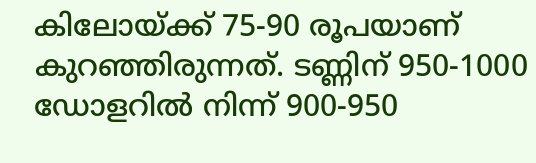കിലോയ്ക്ക് 75-90 രൂപയാണ് കുറഞ്ഞിരുന്നത്. ടണ്ണിന് 950-1000 ഡോളറില്‍ നിന്ന് 900-950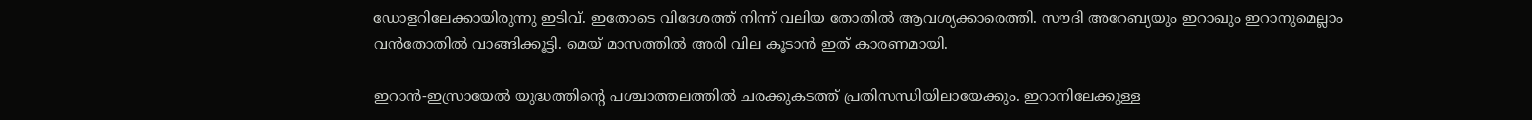ഡോളറിലേക്കായിരുന്നു ഇടിവ്. ഇതോടെ വിദേശത്ത് നിന്ന് വലിയ തോതില്‍ ആവശ്യക്കാരെത്തി. സൗദി അറേബ്യയും ഇറാഖും ഇറാനുമെല്ലാം വന്‍തോതില്‍ വാങ്ങിക്കൂട്ടി. മെയ് മാസത്തില്‍ അരി വില കൂടാന്‍ ഇത് കാരണമായി.

ഇറാന്‍-ഇസ്രായേല്‍ യുദ്ധത്തിന്റെ പശ്ചാത്തലത്തില്‍ ചരക്കുകടത്ത് പ്രതിസന്ധിയിലായേക്കും. ഇറാനിലേക്കുള്ള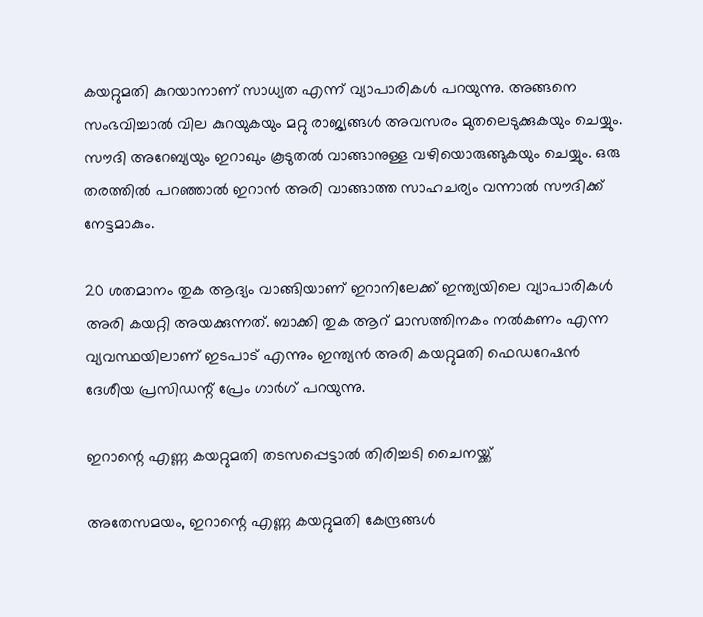കയറ്റുമതി കുറയാനാണ് സാധ്യത എന്ന് വ്യാപാരികള്‍ പറയുന്നു. അങ്ങനെ സംഭവിച്ചാല്‍ വില കുറയുകയും മറ്റു രാജ്യങ്ങള്‍ അവസരം മുതലെടുക്കുകയും ചെയ്യും. സൗദി അറേബ്യയും ഇറാഖും കൂടുതല്‍ വാങ്ങാനുള്ള വഴിയൊരുങ്ങുകയും ചെയ്യും. ഒരു തരത്തില്‍ പറഞ്ഞാല്‍ ഇറാന്‍ അരി വാങ്ങാത്ത സാഹചര്യം വന്നാല്‍ സൗദിക്ക് നേട്ടമാകും.

20 ശതമാനം തുക ആദ്യം വാങ്ങിയാണ് ഇറാനിലേക്ക് ഇന്ത്യയിലെ വ്യാപാരികള്‍ അരി കയറ്റി അയക്കുന്നത്. ബാക്കി തുക ആറ് മാസത്തിനകം നല്‍കണം എന്ന വ്യവസ്ഥയിലാണ് ഇടപാട് എന്നും ഇന്ത്യന്‍ അരി കയറ്റുമതി ഫെഡറേഷന്‍ ദേശീയ പ്രസിഡന്റ് പ്രേം ഗാര്‍ഗ് പറയുന്നു.

ഇറാന്റെ എണ്ണ കയറ്റുമതി തടസപ്പെട്ടാല്‍ തിരിച്ചടി ചൈനയ്ക്ക്‌

അതേസമയം, ഇറാന്റെ എണ്ണ കയറ്റുമതി കേന്ദ്രങ്ങള്‍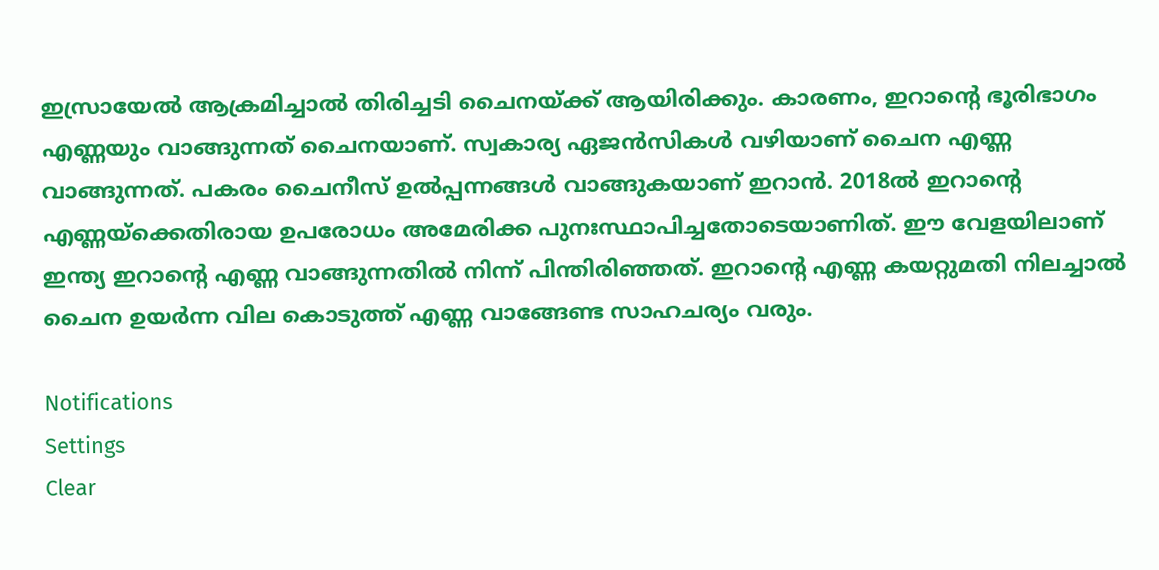ഇസ്രായേല്‍ ആക്രമിച്ചാല്‍ തിരിച്ചടി ചൈനയ്ക്ക് ആയിരിക്കും. കാരണം, ഇറാന്റെ ഭൂരിഭാഗം എണ്ണയും വാങ്ങുന്നത് ചൈനയാണ്. സ്വകാര്യ ഏജന്‍സികള്‍ വഴിയാണ് ചൈന എണ്ണ വാങ്ങുന്നത്. പകരം ചൈനീസ് ഉല്‍പ്പന്നങ്ങള്‍ വാങ്ങുകയാണ് ഇറാന്‍. 2018ല്‍ ഇറാന്റെ എണ്ണയ്‌ക്കെതിരായ ഉപരോധം അമേരിക്ക പുനഃസ്ഥാപിച്ചതോടെയാണിത്. ഈ വേളയിലാണ് ഇന്ത്യ ഇറാന്റെ എണ്ണ വാങ്ങുന്നതില്‍ നിന്ന് പിന്തിരിഞ്ഞത്. ഇറാന്റെ എണ്ണ കയറ്റുമതി നിലച്ചാല്‍ ചൈന ഉയര്‍ന്ന വില കൊടുത്ത് എണ്ണ വാങ്ങേണ്ട സാഹചര്യം വരും.

Notifications
Settings
Clear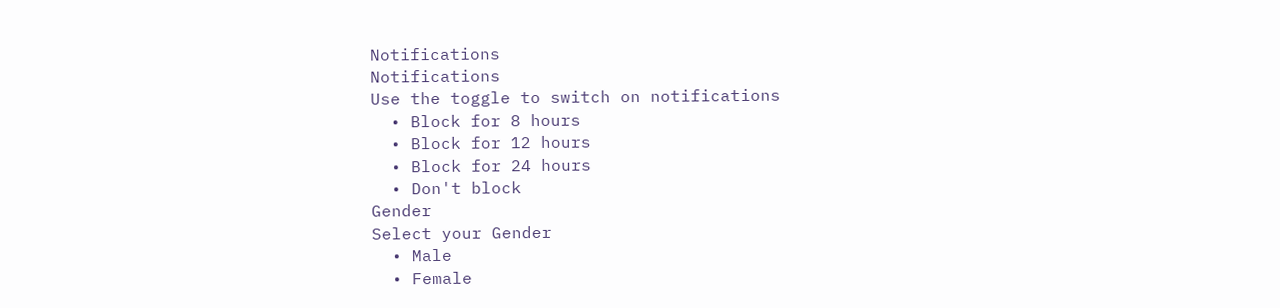Notifications
Notifications
Use the toggle to switch on notifications
  • Block for 8 hours
  • Block for 12 hours
  • Block for 24 hours
  • Don't block
Gender
Select your Gender
  • Male
  • Female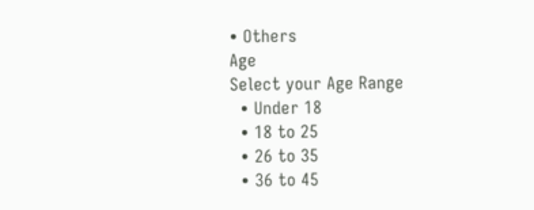• Others
Age
Select your Age Range
  • Under 18
  • 18 to 25
  • 26 to 35
  • 36 to 45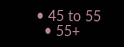• 45 to 55
  • 55+